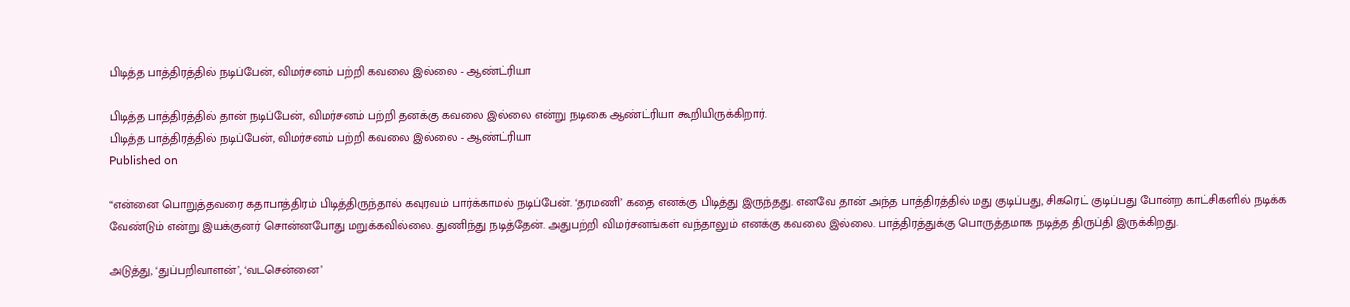பிடித்த பாத்திரத்தில் நடிப்பேன், விமர்சனம் பற்றி கவலை இல்லை - ஆண்ட்ரியா

பிடித்த பாத்திரத்தில் தான் நடிப்பேன், விமர்சனம் பற்றி தனக்கு கவலை இல்லை என்று நடிகை ஆண்ட்ரியா கூறியிருக்கிறார்.
பிடித்த பாத்திரத்தில் நடிப்பேன், விமர்சனம் பற்றி கவலை இல்லை - ஆண்ட்ரியா
Published on

“என்னை பொறுத்தவரை கதாபாத்திரம் பிடித்திருந்தால் கவுரவம் பார்க்காமல் நடிப்பேன். ‘தரமணி’ கதை எனக்கு பிடித்து இருந்தது. எனவே தான் அந்த பாத்திரத்தில் மது குடிப்பது, சிகரெட் குடிப்பது போன்ற காட்சிகளில் நடிக்க வேண்டும் என்று இயக்குனர் சொன்னபோது மறுக்கவில்லை. துணிந்து நடித்தேன். அதுபற்றி விமர்சனங்கள் வந்தாலும் எனக்கு கவலை இல்லை. பாத்திரத்துக்கு பொருத்தமாக நடித்த திருப்தி இருக்கிறது.

அடுத்து, ‘துப்பறிவாளன்’, ‘வடசென்னை’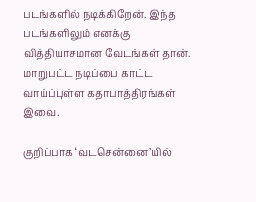படங்களில் நடிக்கிறேன். இந்த படங்களிலும் எனக்கு வித்தியாசமான வேடங்கள் தான். மாறுபட்ட நடிப்பை காட்ட வாய்ப்புள்ள கதாபாத்திரங்கள் இவை.

குறிப்பாக ‘வடசென்னை’யில்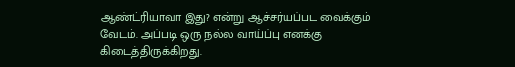ஆண்ட்ரியாவா இது? என்று ஆச்சர்யப்பட வைக்கும் வேடம். அப்படி ஒரு நல்ல வாய்ப்பு எனக்கு கிடைத்திருக்கிறது.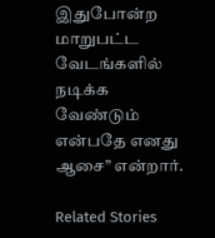இதுபோன்ற மாறுபட்ட வேடங்களில் நடிக்க வேண்டும் என்பதே எனது ஆசை” என்றார்.

Related Stories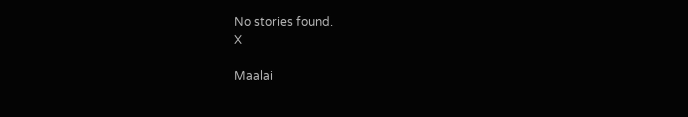No stories found.
X

Maalai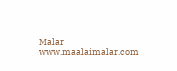Malar
www.maalaimalar.com